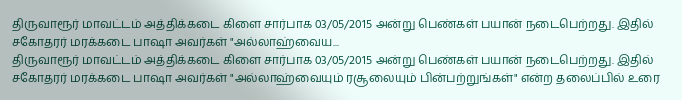திருவாரூர் மாவட்டம் அத்திக்கடை கிளை சார்பாக 03/05/2015 அன்று பெண்கள் பயான் நடைபெற்றது. இதில் சகோதரர் மரக்கடை பாஷா அவர்கள் "அல்லாஹ்வைய...
திருவாரூர் மாவட்டம் அத்திக்கடை கிளை சார்பாக 03/05/2015 அன்று பெண்கள் பயான் நடைபெற்றது. இதில் சகோதரர் மரக்கடை பாஷா அவர்கள் "அல்லாஹ்வையும் ரசூலையும் பின்பற்றுங்கள்" என்ற தலைப்பில் உரை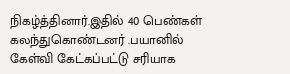நிகழ்த்தினார்.இதில் 40 பெண்கள் கலந்துகொண்டனர் .பயானில் கேள்வி கேட்கப்பட்டு சரியாக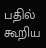பதில் கூறிய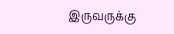இருவருக்கு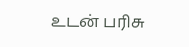உடன் பரிசு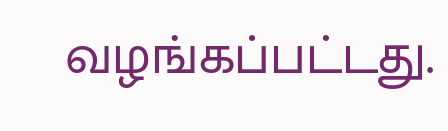வழங்கப்பட்டது.